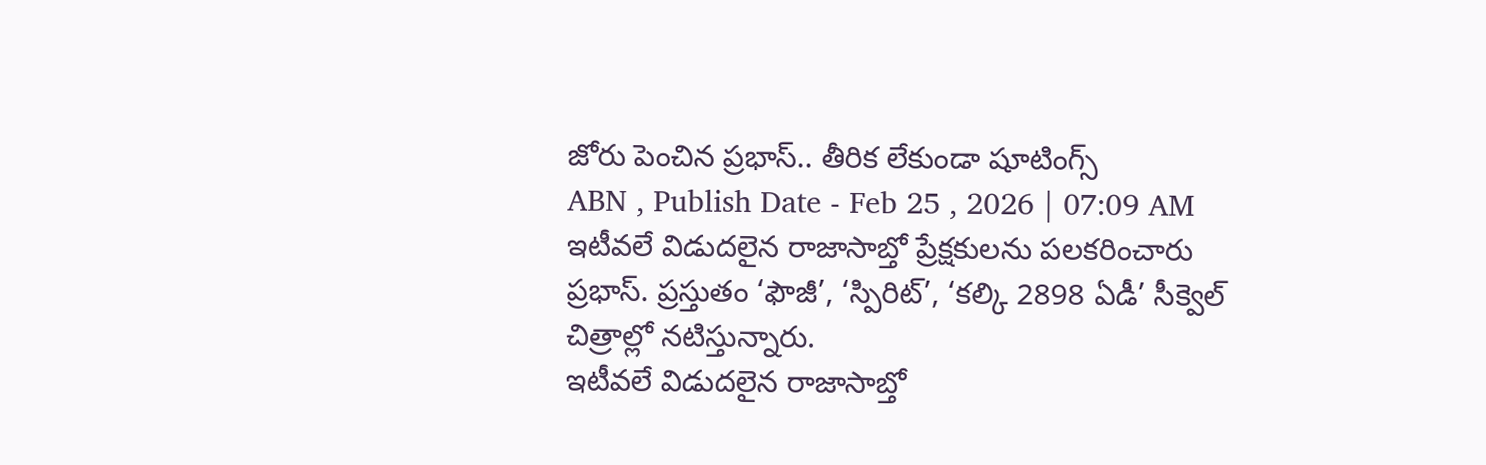జోరు పెంచిన ప్రభాస్.. తీరిక లేకుండా షూటింగ్స్
ABN , Publish Date - Feb 25 , 2026 | 07:09 AM
ఇటీవలే విడుదలైన రాజాసాబ్తో ప్రేక్షకులను పలకరించారు ప్రభాస్. ప్రస్తుతం ‘ఫౌజీ’, ‘స్పిరిట్’, ‘కల్కి 2898 ఏడీ’ సీక్వెల్ చిత్రాల్లో నటిస్తున్నారు.
ఇటీవలే విడుదలైన రాజాసాబ్తో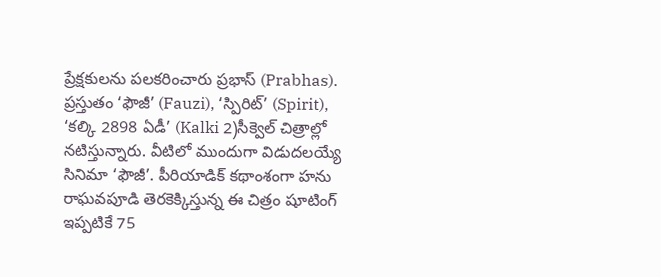ప్రేక్షకులను పలకరించారు ప్రభాస్ (Prabhas). ప్రస్తుతం ‘ఫౌజీ’ (Fauzi), ‘స్పిరిట్’ (Spirit), ‘కల్కి 2898 ఏడీ’ (Kalki 2)సీక్వెల్ చిత్రాల్లో నటిస్తున్నారు. వీటిలో ముందుగా విడుదలయ్యే సినిమా ‘ఫౌజీ’. పీరియాడిక్ కథాంశంగా హను రాఘవపూడి తెరకెక్కిస్తున్న ఈ చిత్రం షూటింగ్ ఇప్పటికే 75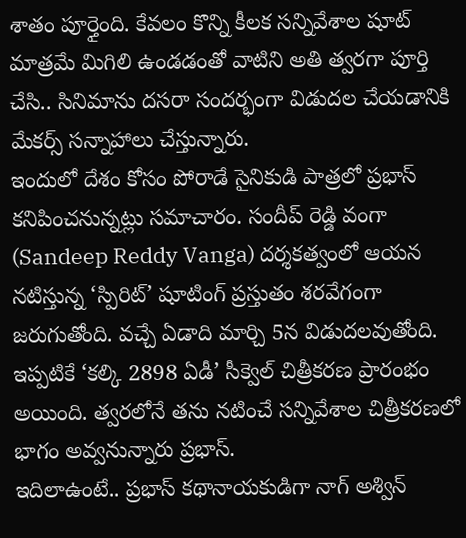శాతం పూర్తైంది. కేవలం కొన్ని కీలక సన్నివేశాల షూట్ మాత్రమే మిగిలి ఉండడంతో వాటిని అతి త్వరగా పూర్తి చేసి.. సినిమాను దసరా సందర్భంగా విడుదల చేయడానికి మేకర్స్ సన్నాహాలు చేస్తున్నారు.
ఇందులో దేశం కోసం పోరాడే సైనికుడి పాత్రలో ప్రభాస్ కనిపించనున్నట్లు సమాచారం. సందీప్ రెడ్డి వంగా (Sandeep Reddy Vanga) దర్శకత్వంలో ఆయన నటిస్తున్న ‘స్పిరిట్’ షూటింగ్ ప్రస్తుతం శరవేగంగా జరుగుతోంది. వచ్చే ఏడాది మార్చి 5న విడుదలవుతోంది. ఇప్పటికే ‘కల్కి 2898 ఏడీ’ సీక్వెల్ చిత్రీకరణ ప్రారంభం అయింది. త్వరలోనే తను నటించే సన్నివేశాల చిత్రీకరణలో భాగం అవ్వనున్నారు ప్రభాస్.
ఇదిలాఉంటే.. ప్రభాస్ కథానాయకుడిగా నాగ్ అశ్విన్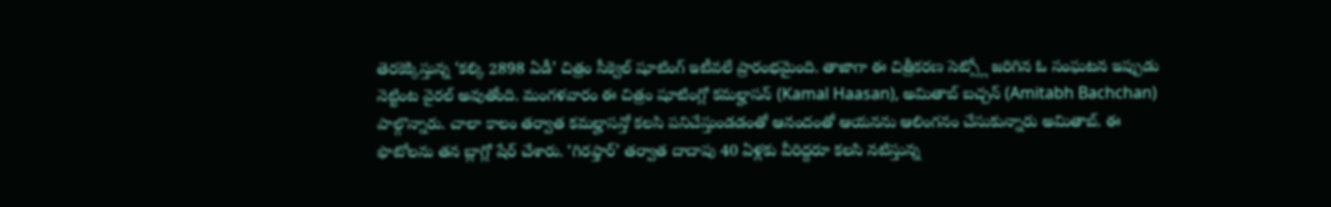తెరకెక్కిస్తున్న ‘కల్కి 2898 ఏడీ’ చిత్రం సీక్వెల్ షూటింగ్ ఇటీవలే ప్రారంభమైంది. తాజాగా ఈ చిత్రీకరణ సెట్స్లో జరిగిన ఓ సంఘటన ఇప్పుడు నెట్టింట వైరల్ అవుతోంది. మంగళవారం ఈ చిత్రం షూటింగ్లో కమల్హాసన్ (Kamal Haasan), అమితాబ్ బచ్చన్ (Amitabh Bachchan) పాల్గొన్నారు. చాలా కాలం తర్వాత కమల్హాసన్తో కలసి పనిచేస్తుండడంతో ఆనందంతో ఆయనను ఆలింగనం చేసుకున్నారు అమితాబ్. ఈ ఫొటోలను తన బ్లాగ్లో షేర్ చేశారు. ‘గిరఫ్తార్’ తర్వాత దాదాపు 40 ఏళ్లకు వీరిద్దరూ కలసి నటిస్తున్న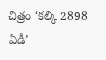చిత్రం ‘కల్కి 2898 ఏడీ’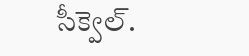సీక్వెల్.